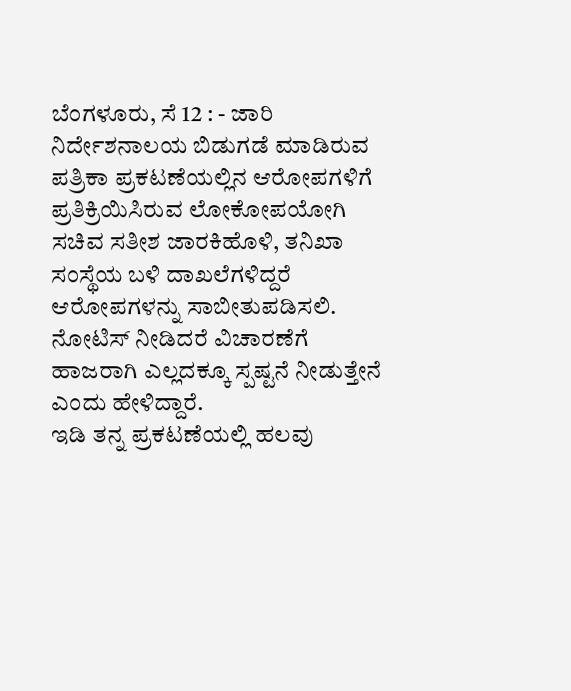ಬೆಂಗಳೂರು, ಸೆ 12 : - ಜಾರಿ ನಿರ್ದೇಶನಾಲಯ ಬಿಡುಗಡೆ ಮಾಡಿರುವ ಪತ್ರಿಕಾ ಪ್ರಕಟಣೆಯಲ್ಲಿನ ಆರೋಪಗಳಿಗೆ ಪ್ರತಿಕ್ರಿಯಿಸಿರುವ ಲೋಕೋಪಯೋಗಿ ಸಚಿವ ಸತೀಶ ಜಾರಕಿಹೊಳಿ, ತನಿಖಾ ಸಂಸ್ಥೆಯ ಬಳಿ ದಾಖಲೆಗಳಿದ್ದರೆ ಆರೋಪಗಳನ್ನು ಸಾಬೀತುಪಡಿಸಲಿ. ನೋಟಿಸ್ ನೀಡಿದರೆ ವಿಚಾರಣೆಗೆ ಹಾಜರಾಗಿ ಎಲ್ಲದಕ್ಕೂ ಸ್ಪಷ್ಟನೆ ನೀಡುತ್ತೇನೆ ಎಂದು ಹೇಳಿದ್ದಾರೆ.
ಇಡಿ ತನ್ನ ಪ್ರಕಟಣೆಯಲ್ಲಿ ಹಲವು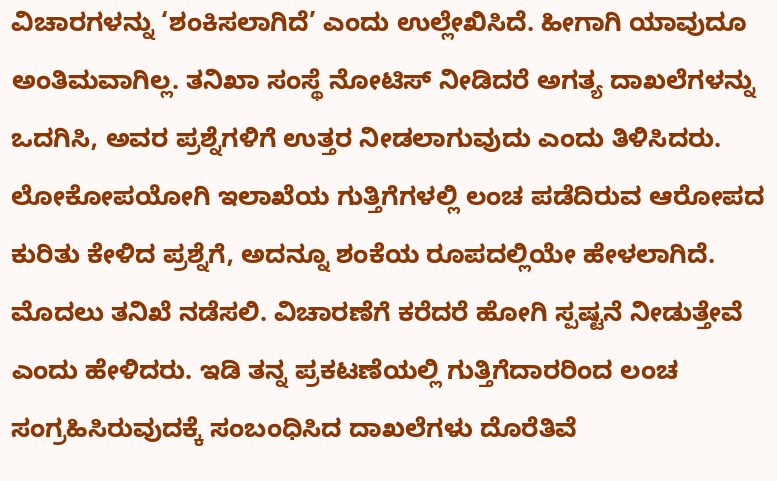ವಿಚಾರಗಳನ್ನು ‘ಶಂಕಿಸಲಾಗಿದೆ’ ಎಂದು ಉಲ್ಲೇಖಿಸಿದೆ. ಹೀಗಾಗಿ ಯಾವುದೂ ಅಂತಿಮವಾಗಿಲ್ಲ. ತನಿಖಾ ಸಂಸ್ಥೆ ನೋಟಿಸ್ ನೀಡಿದರೆ ಅಗತ್ಯ ದಾಖಲೆಗಳನ್ನು ಒದಗಿಸಿ, ಅವರ ಪ್ರಶ್ನೆಗಳಿಗೆ ಉತ್ತರ ನೀಡಲಾಗುವುದು ಎಂದು ತಿಳಿಸಿದರು.
ಲೋಕೋಪಯೋಗಿ ಇಲಾಖೆಯ ಗುತ್ತಿಗೆಗಳಲ್ಲಿ ಲಂಚ ಪಡೆದಿರುವ ಆರೋಪದ ಕುರಿತು ಕೇಳಿದ ಪ್ರಶ್ನೆಗೆ, ಅದನ್ನೂ ಶಂಕೆಯ ರೂಪದಲ್ಲಿಯೇ ಹೇಳಲಾಗಿದೆ. ಮೊದಲು ತನಿಖೆ ನಡೆಸಲಿ. ವಿಚಾರಣೆಗೆ ಕರೆದರೆ ಹೋಗಿ ಸ್ಪಷ್ಟನೆ ನೀಡುತ್ತೇವೆ ಎಂದು ಹೇಳಿದರು. ಇಡಿ ತನ್ನ ಪ್ರಕಟಣೆಯಲ್ಲಿ ಗುತ್ತಿಗೆದಾರರಿಂದ ಲಂಚ ಸಂಗ್ರಹಿಸಿರುವುದಕ್ಕೆ ಸಂಬಂಧಿಸಿದ ದಾಖಲೆಗಳು ದೊರೆತಿವೆ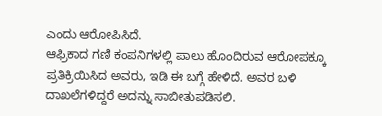ಎಂದು ಆರೋಪಿಸಿದೆ.
ಆಫ್ರಿಕಾದ ಗಣಿ ಕಂಪನಿಗಳಲ್ಲಿ ಪಾಲು ಹೊಂದಿರುವ ಆರೋಪಕ್ಕೂ ಪ್ರತಿಕ್ರಿಯಿಸಿದ ಅವರು, ಇಡಿ ಈ ಬಗ್ಗೆ ಹೇಳಿದೆ. ಅವರ ಬಳಿ ದಾಖಲೆಗಳಿದ್ದರೆ ಅದನ್ನು ಸಾಬೀತುಪಡಿಸಲಿ.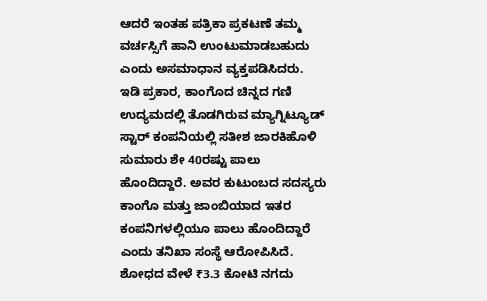ಆದರೆ ಇಂತಹ ಪತ್ರಿಕಾ ಪ್ರಕಟಣೆ ತಮ್ಮ ವರ್ಚಸ್ಸಿಗೆ ಹಾನಿ ಉಂಟುಮಾಡಬಹುದು ಎಂದು ಅಸಮಾಧಾನ ವ್ಯಕ್ತಪಡಿಸಿದರು.
ಇಡಿ ಪ್ರಕಾರ, ಕಾಂಗೊದ ಚಿನ್ನದ ಗಣಿ ಉದ್ಯಮದಲ್ಲಿ ತೊಡಗಿರುವ ಮ್ಯಾಗ್ನಿಟ್ಯೂಡ್ ಸ್ಟಾರ್ ಕಂಪನಿಯಲ್ಲಿ ಸತೀಶ ಜಾರಕಿಹೊಳಿ ಸುಮಾರು ಶೇ 40ರಷ್ಟು ಪಾಲು ಹೊಂದಿದ್ದಾರೆ. ಅವರ ಕುಟುಂಬದ ಸದಸ್ಯರು ಕಾಂಗೊ ಮತ್ತು ಜಾಂಬಿಯಾದ ಇತರ ಕಂಪನಿಗಳಲ್ಲಿಯೂ ಪಾಲು ಹೊಂದಿದ್ದಾರೆ ಎಂದು ತನಿಖಾ ಸಂಸ್ಥೆ ಆರೋಪಿಸಿದೆ. ಶೋಧದ ವೇಳೆ ₹3.3 ಕೋಟಿ ನಗದು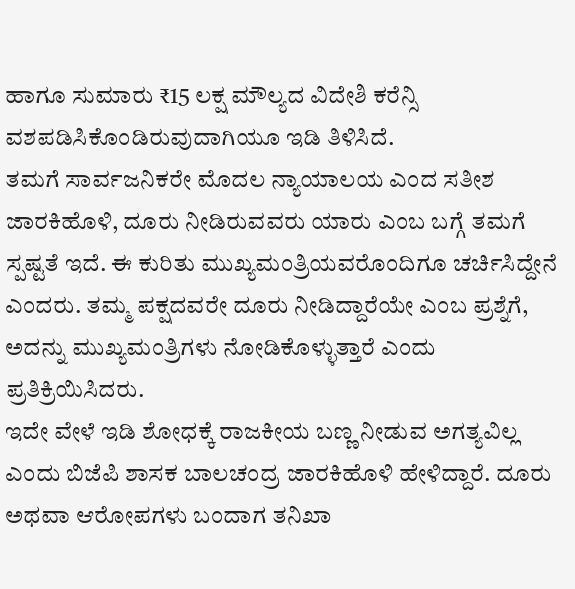ಹಾಗೂ ಸುಮಾರು ₹15 ಲಕ್ಷ ಮೌಲ್ಯದ ವಿದೇಶಿ ಕರೆನ್ಸಿ ವಶಪಡಿಸಿಕೊಂಡಿರುವುದಾಗಿಯೂ ಇಡಿ ತಿಳಿಸಿದೆ.
ತಮಗೆ ಸಾರ್ವಜನಿಕರೇ ಮೊದಲ ನ್ಯಾಯಾಲಯ ಎಂದ ಸತೀಶ ಜಾರಕಿಹೊಳಿ, ದೂರು ನೀಡಿರುವವರು ಯಾರು ಎಂಬ ಬಗ್ಗೆ ತಮಗೆ ಸ್ಪಷ್ಟತೆ ಇದೆ. ಈ ಕುರಿತು ಮುಖ್ಯಮಂತ್ರಿಯವರೊಂದಿಗೂ ಚರ್ಚಿಸಿದ್ದೇನೆ ಎಂದರು. ತಮ್ಮ ಪಕ್ಷದವರೇ ದೂರು ನೀಡಿದ್ದಾರೆಯೇ ಎಂಬ ಪ್ರಶ್ನೆಗೆ, ಅದನ್ನು ಮುಖ್ಯಮಂತ್ರಿಗಳು ನೋಡಿಕೊಳ್ಳುತ್ತಾರೆ ಎಂದು ಪ್ರತಿಕ್ರಿಯಿಸಿದರು.
ಇದೇ ವೇಳೆ ಇಡಿ ಶೋಧಕ್ಕೆ ರಾಜಕೀಯ ಬಣ್ಣ ನೀಡುವ ಅಗತ್ಯವಿಲ್ಲ ಎಂದು ಬಿಜೆಪಿ ಶಾಸಕ ಬಾಲಚಂದ್ರ ಜಾರಕಿಹೊಳಿ ಹೇಳಿದ್ದಾರೆ. ದೂರು ಅಥವಾ ಆರೋಪಗಳು ಬಂದಾಗ ತನಿಖಾ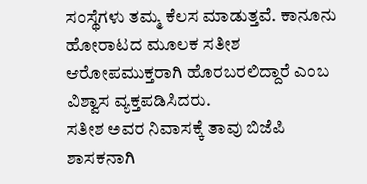ಸಂಸ್ಥೆಗಳು ತಮ್ಮ ಕೆಲಸ ಮಾಡುತ್ತವೆ. ಕಾನೂನು ಹೋರಾಟದ ಮೂಲಕ ಸತೀಶ ಆರೋಪಮುಕ್ತರಾಗಿ ಹೊರಬರಲಿದ್ದಾರೆ ಎಂಬ ವಿಶ್ವಾಸ ವ್ಯಕ್ತಪಡಿಸಿದರು.
ಸತೀಶ ಅವರ ನಿವಾಸಕ್ಕೆ ತಾವು ಬಿಜೆಪಿ ಶಾಸಕನಾಗಿ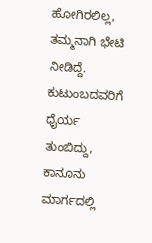ಹೋಗಿರಲಿಲ್ಲ, ತಮ್ಮನಾಗಿ ಭೇಟಿ ನೀಡಿದ್ದೆ. ಕುಟುಂಬದವರಿಗೆ ಧೈರ್ಯ ತುಂಬಿದ್ದು, ಕಾನೂನು ಮಾರ್ಗದಲ್ಲಿ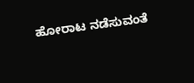ಹೋರಾಟ ನಡೆಸುವಂತೆ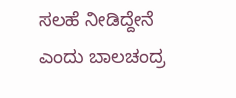ಸಲಹೆ ನೀಡಿದ್ದೇನೆ ಎಂದು ಬಾಲಚಂದ್ರ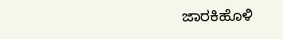ಜಾರಕಿಹೊಳಿ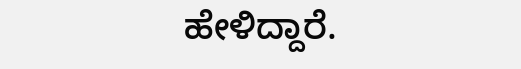ಹೇಳಿದ್ದಾರೆ.